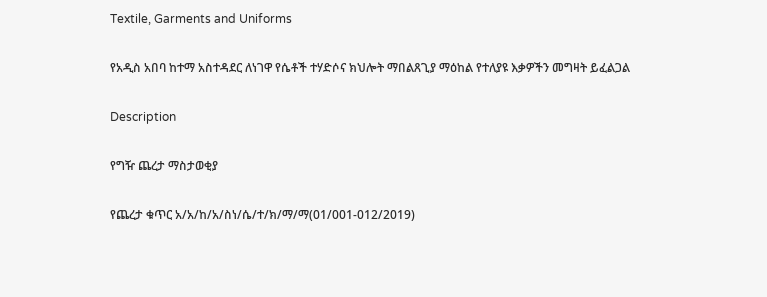Textile, Garments and Uniforms

የአዲስ አበባ ከተማ አስተዳደር ለነገዋ የሴቶች ተሃድሶና ክህሎት ማበልጸጊያ ማዕከል የተለያዩ እቃዎችን መግዛት ይፈልጋል

Description

የግዥ ጨረታ ማስታወቂያ

የጨረታ ቁጥር አ/አ/ከ/አ/ስነ/ሴ/ተ/ክ/ማ/ማ(01/001-012/2019)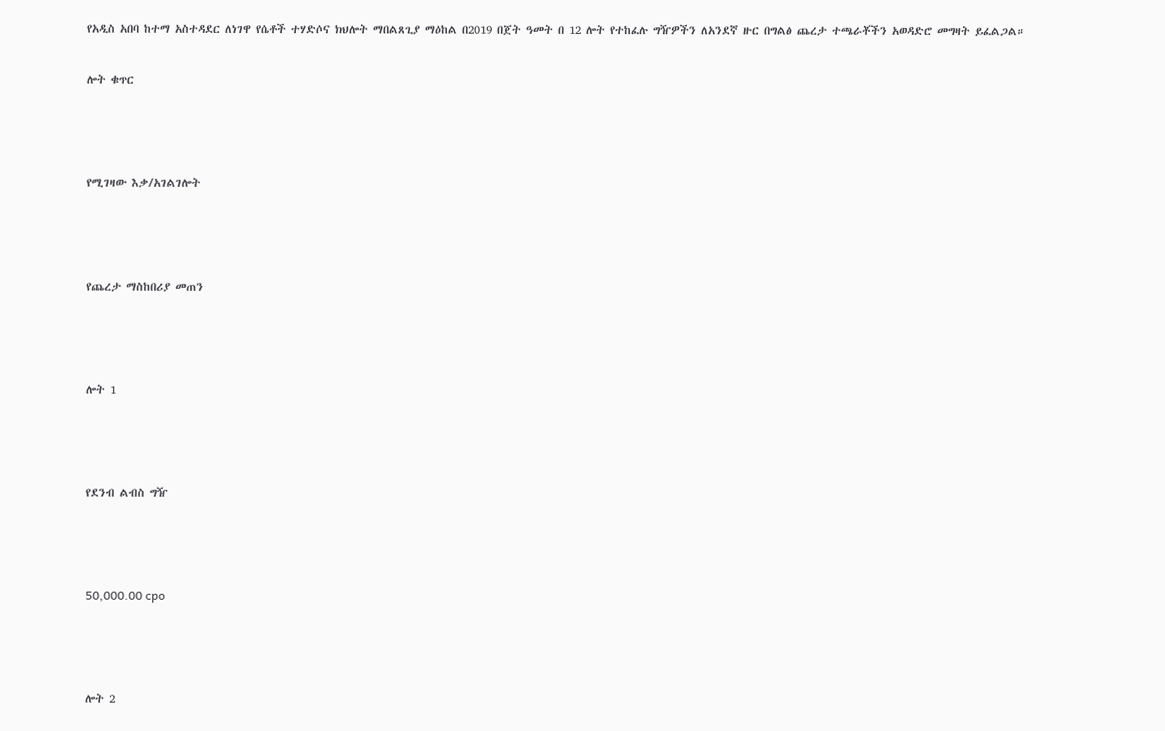የአዲስ አበባ ከተማ አስተዳደር ለነገዋ የሴቶች ተሃድሶና ክህሎት ማበልጸጊያ ማዕከል በ2019 በጀት ዓመት በ 12 ሎት የተከፈሉ ግዥዎችን ለአንደኛ ዙር በግልፅ ጨረታ ተጫራቾችን አወዳድሮ መግዛት ይፈልጋል።

ሎት ቁጥር



የሚገዛው እቃ/አገልገሎት



የጨረታ ማስከበሪያ መጠን



ሎት 1



የደንብ ልብስ ግዥ



50,000.00 cpo



ሎት 2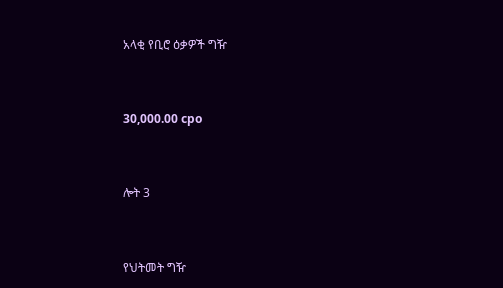አላቂ የቢሮ ዕቃዎች ግዥ



30,000.00 cpo



ሎት 3



የህትመት ግዥ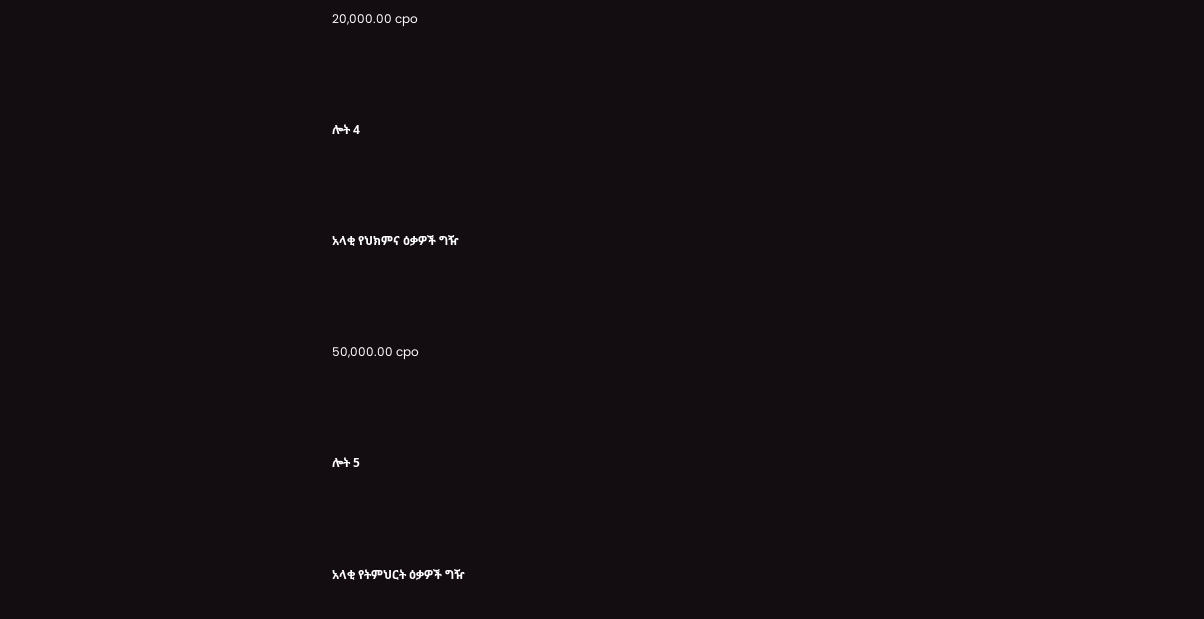20,000.00 cpo



ሎት 4



አላቂ የህክምና ዕቃዎች ግዥ



50,000.00 cpo



ሎት 5



አላቂ የትምህርት ዕቃዎች ግዥ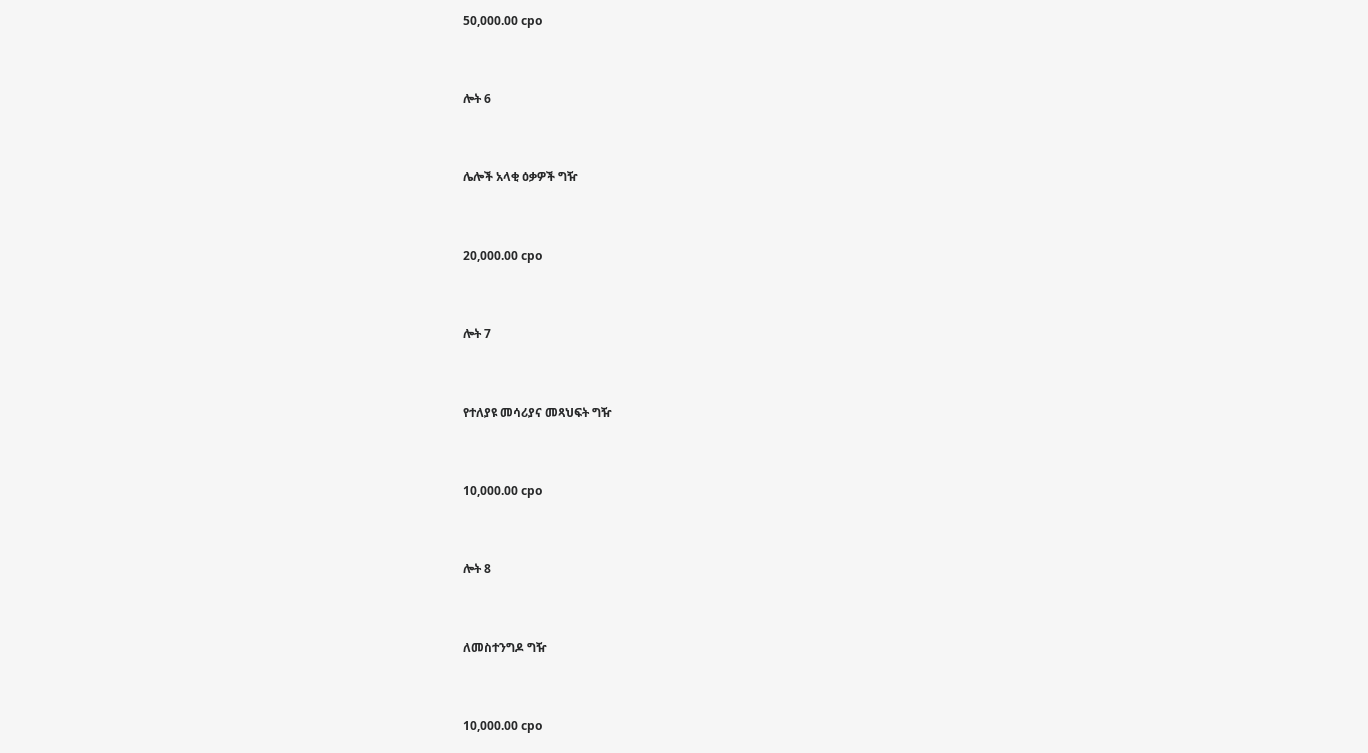50,000.00 cpo



ሎት 6



ሌሎች አላቂ ዕቃዎች ግዥ



20,000.00 cpo



ሎት 7



የተለያዩ መሳሪያና መጻህፍት ግዥ



10,000.00 cpo



ሎት 8



ለመስተንግዶ ግዥ



10,000.00 cpo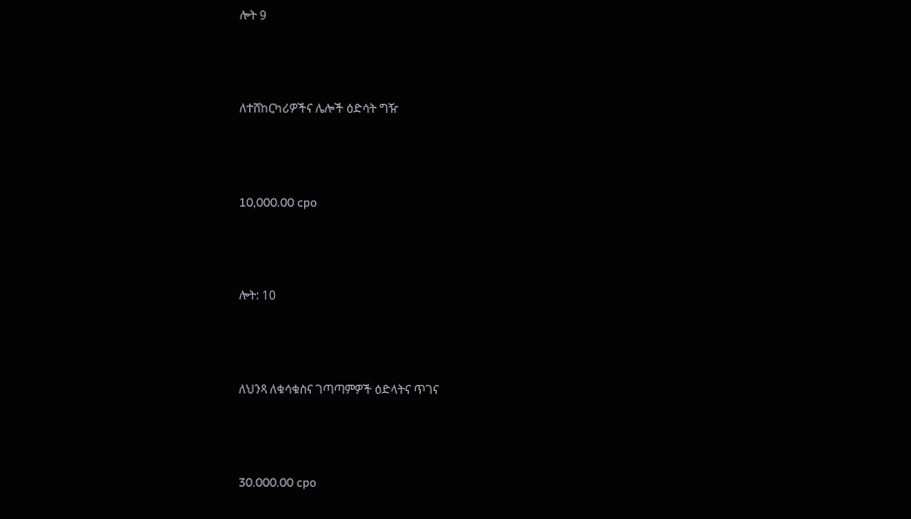ሎት 9



ለተሸከርካሪዎችና ሌሎች ዕድሳት ግዥ



10,000.00 cpo



ሎት: 10



ለህንጻ ለቁሳቁስና ገጣጣምዎች ዕድላትና ጥገና



30.000.00 cpo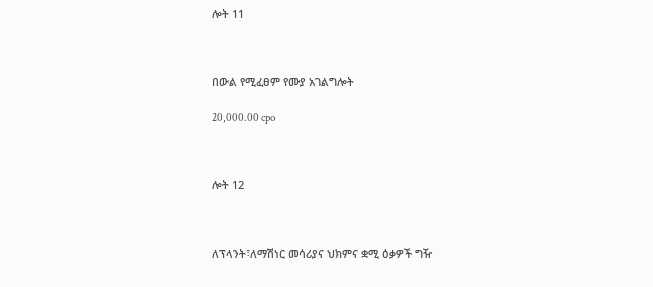ሎት 11



በውል የሚፈፀም የሙያ አገልግሎት

20,000.00 cpo



ሎት 12



ለፕላንት፣ለማሽነር መሳሪያና ህክምና ቋሚ ዕቃዎች ግዥ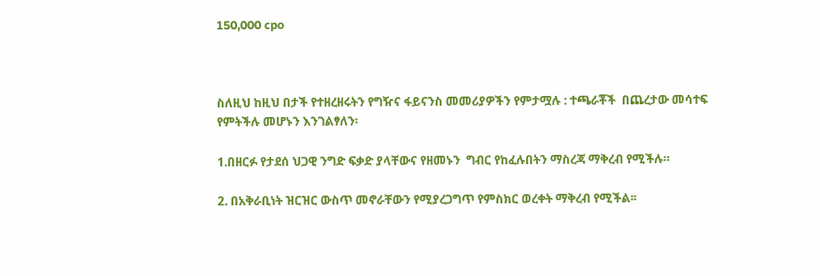150,000 cpo



ስለዚህ ከዚህ በታች የተዘረዘሩትን የግዥና ፋይናንስ መመሪያዎችን የምታሟሉ : ተጫራቾች  በጨረታው መሳተፍ የምትችሉ መሆኑን እንገልፃለን፡

1.በዘርፉ የታደሰ ህጋዊ ንግድ ፍቃድ ያላቸውና የዘመኑን  ግብር የከፈሉበትን ማስረጃ ማቅረብ የሚችሉ።

2. በአቅራቢነት ዝርዝር ውስጥ መኖራቸውን የሚያረጋግጥ የምስክር ወረቀት ማቅረብ የሚችል፡፡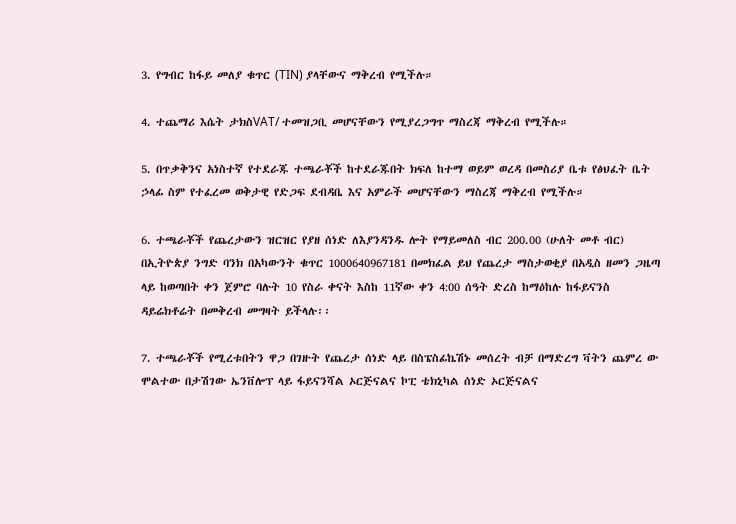3. የግብር ከፋይ መለያ ቁጥር (TIN) ያላቸውና ማቅረብ የሚችሉ።

4. ተጨማሪ እሴት ታክስVAT/ ተመዝጋቢ መሆናቸውን የሚያረጋግጥ ማስረጃ ማቅረብ የሚችሉ።

5. በጥቃቅንና አነስተኛ የተደራጁ ተጫራቾች ከተደራጁበት ክፍለ ከተማ ወይም ወረዳ በመስሪያ ቤቱ የፅህፈት ቤት ኃላፊ ስም የተፈረመ ወቅታዊ የድጋፍ ደብዳቤ እና አምራች መሆናቸውን ማስረጃ ማቅረብ የሚችሉ።

6. ተጫራቾች የጨረታውን ዝርዝር የያዘ ሰነድ ለእያንዳንዱ ሎት የማይመለስ ብር 200.00 (ሁለት መቶ ብር) በኢትዮጵያ ንግድ ባንክ በአካውንት ቁጥር 1000640967181 በመክፈል ይህ የጨረታ ማስታወቂያ በአዲስ ዘመን ጋዜጣ ላይ ከወጣበት ቀን ጀምሮ ባሉት 10 የስራ ቀናት እስከ 11ኛው ቀን 4:00 ሰዓት ድረስ ከማዕከሉ ከፋይናንስ ዳይሬክቶሬት በመቅረብ መግዛት ይችላሉ፡፡

7. ተጫራቾች የሚረቱበትን ዋጋ በገዙት የጨረታ ሰነድ ላይ በስፔስፊኬሽኑ መሰረት ብቻ በማድረግ ቫትን ጨምረ ው ሞልተው በታሽገው ኤንቨሎፕ ላይ ፋይናንሻል ኦርጅናልና ኮፒ ቴክኒካል ሰነድ ኦርጅናልና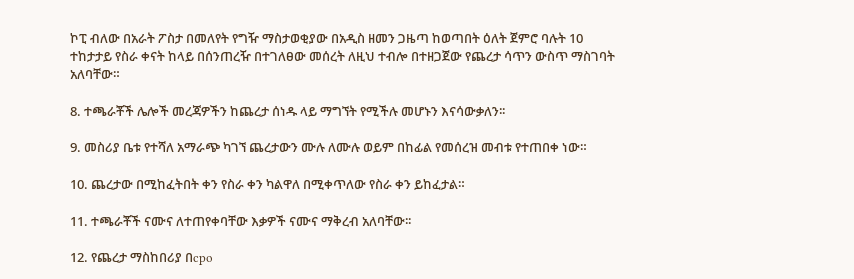ኮፒ ብለው በአራት ፖስታ በመለየት የግዥ ማስታወቂያው በአዲስ ዘመን ጋዜጣ ከወጣበት ዕለት ጀምሮ ባሉት 10 ተከታታይ የስራ ቀናት ከላይ በሰንጠረዥ በተገለፀው መሰረት ለዚህ ተብሎ በተዘጋጀው የጨረታ ሳጥን ውስጥ ማስገባት አለባቸው።

8. ተጫራቾች ሌሎች መረጃዎችን ከጨረታ ሰነዱ ላይ ማግኘት የሚችሉ መሆኑን እናሳውቃለን፡፡

9. መስሪያ ቤቱ የተሻለ አማራጭ ካገኘ ጨረታውን ሙሉ ለሙሉ ወይም በከፊል የመሰረዝ መብቱ የተጠበቀ ነው።

10. ጨረታው በሚከፈትበት ቀን የስራ ቀን ካልዋለ በሚቀጥለው የስራ ቀን ይከፈታል።

11. ተጫራቾች ናሙና ለተጠየቀባቸው እቃዎች ናሙና ማቅረብ አለባቸው፡፡

12. የጨረታ ማስከበሪያ በcpo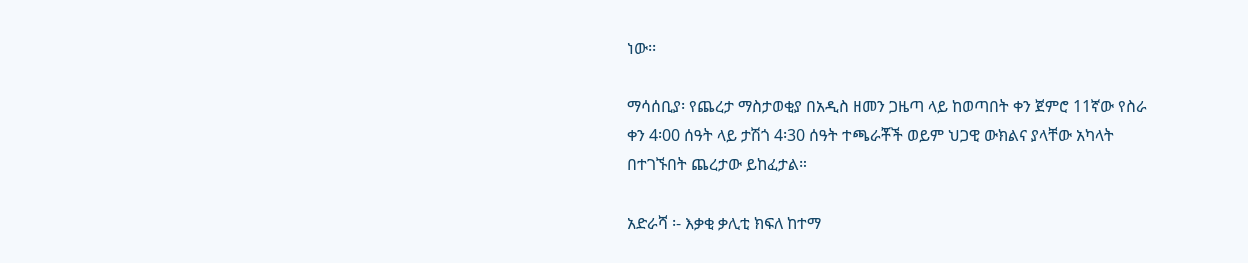ነው፡፡

ማሳሰቢያ፡ የጨረታ ማስታወቂያ በአዲስ ዘመን ጋዜጣ ላይ ከወጣበት ቀን ጀምሮ 11ኛው የስራ ቀን 4፡00 ሰዓት ላይ ታሽጎ 4፡30 ሰዓት ተጫራቾች ወይም ህጋዊ ውክልና ያላቸው አካላት በተገኙበት ጨረታው ይከፈታል።

አድራሻ ፡- እቃቂ ቃሊቲ ክፍለ ከተማ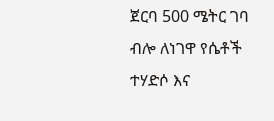ጀርባ 500 ሜትር ገባ ብሎ ለነገዋ የሴቶች ተሃድሶ እና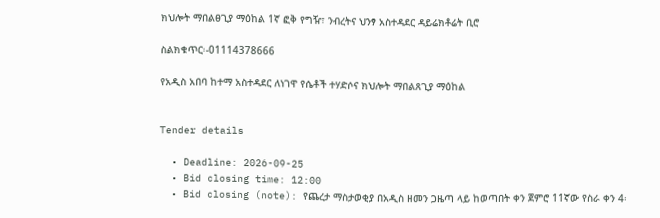ክህሎት ማበልፀጊያ ማዕከል 1ኛ ፎቅ የግዥ፣ ንብረትና ህንፃ አስተዳደር ዳይሬክቶሬት ቢሮ

ስልክቁጥር፡-01114378666

የአዲስ አበባ ከተማ አስተዳደር ለነገዋ የሴቶች ተሃድሶና ክህሎት ማበልጸጊያ ማዕከል


Tender details

  • Deadline: 2026-09-25
  • Bid closing time: 12:00
  • Bid closing (note): የጨረታ ማስታወቂያ በአዲስ ዘመን ጋዜጣ ላይ ከወጣበት ቀን ጀምሮ 11ኛው የስራ ቀን 4፡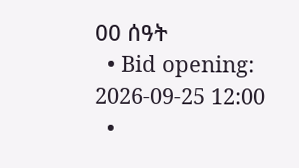00 ሰዓት
  • Bid opening: 2026-09-25 12:00
  •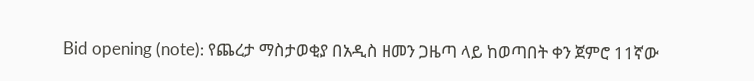Bid opening (note): የጨረታ ማስታወቂያ በአዲስ ዘመን ጋዜጣ ላይ ከወጣበት ቀን ጀምሮ 11ኛው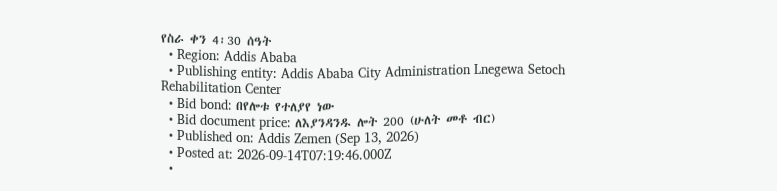የስራ ቀን 4፡30 ሰዓት
  • Region: Addis Ababa
  • Publishing entity: Addis Ababa City Administration Lnegewa Setoch Rehabilitation Center
  • Bid bond: በየሎቱ የተለያየ ነው
  • Bid document price: ለእያንዳንዱ ሎት 200 (ሁለት መቶ ብር)
  • Published on: Addis Zemen (Sep 13, 2026)
  • Posted at: 2026-09-14T07:19:46.000Z
  •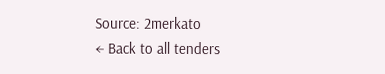Source: 2merkato
← Back to all tenders